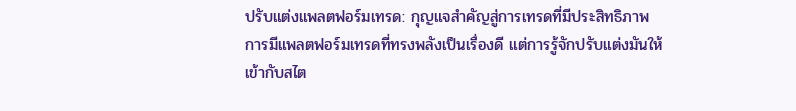ปรับแต่งแพลตฟอร์มเทรด: กุญแจสำคัญสู่การเทรดที่มีประสิทธิภาพ
การมีแพลตฟอร์มเทรดที่ทรงพลังเป็นเรื่องดี แต่การรู้จักปรับแต่งมันให้เข้ากับสไต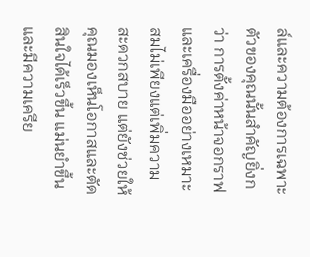ล์และความต้องการเฉพาะตัวของคุณนั้นสำคัญยิ่งกว่า การตั้งค่าหน้าจอกราฟและเครื่องมืออย่างเหมาะสมไม่เพียงแต่เพิ่มความสะดวกสบาย แต่ยังช่วยให้คุณมองเห็นโอกาสและตัดสินใจได้เร็วขึ้น แม่นยำขึ้น และมีความเครีย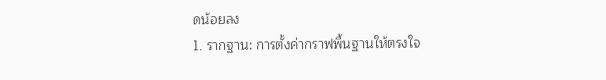ดน้อยลง
1. รากฐาน: การตั้งค่ากราฟพื้นฐานให้ตรงใจ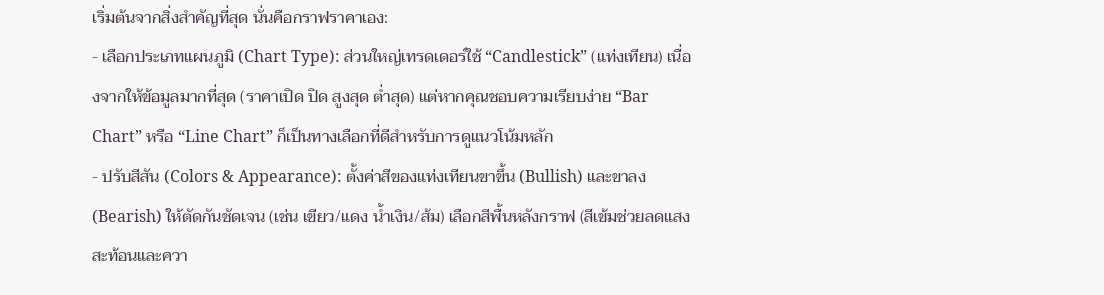เริ่มต้นจากสิ่งสำคัญที่สุด นั่นคือกราฟราคาเอง:
- เลือกประเภทแผนภูมิ (Chart Type): ส่วนใหญ่เทรดเดอร์ใช้ “Candlestick” (แท่งเทียน) เนื่องจากให้ข้อมูลมากที่สุด (ราคาเปิด ปิด สูงสุด ต่ำสุด) แต่หากคุณชอบความเรียบง่าย “Bar Chart” หรือ “Line Chart” ก็เป็นทางเลือกที่ดีสำหรับการดูแนวโน้มหลัก
- ปรับสีสัน (Colors & Appearance): ตั้งค่าสีของแท่งเทียนขาขึ้น (Bullish) และขาลง (Bearish) ให้ตัดกันชัดเจน (เช่น เขียว/แดง น้ำเงิน/ส้ม) เลือกสีพื้นหลังกราฟ (สีเข้มช่วยลดแสงสะท้อนและควา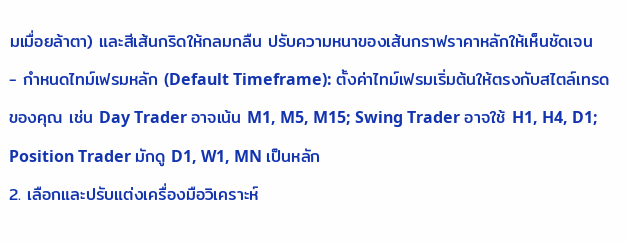มเมื่อยล้าตา) และสีเส้นกริดให้กลมกลืน ปรับความหนาของเส้นกราฟราคาหลักให้เห็นชัดเจน
- กำหนดไทม์เฟรมหลัก (Default Timeframe): ตั้งค่าไทม์เฟรมเริ่มต้นให้ตรงกับสไตล์เทรดของคุณ เช่น Day Trader อาจเน้น M1, M5, M15; Swing Trader อาจใช้ H1, H4, D1; Position Trader มักดู D1, W1, MN เป็นหลัก
2. เลือกและปรับแต่งเครื่องมือวิเคราะห์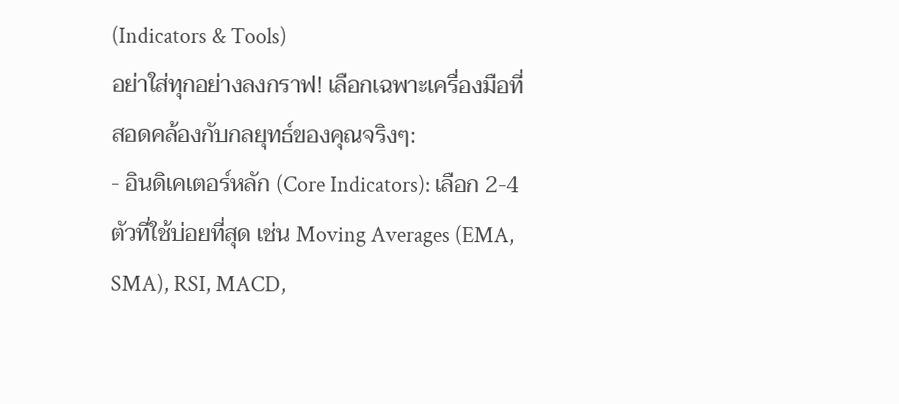(Indicators & Tools)
อย่าใส่ทุกอย่างลงกราฟ! เลือกเฉพาะเครื่องมือที่สอดคล้องกับกลยุทธ์ของคุณจริงๆ:
- อินดิเคเตอร์หลัก (Core Indicators): เลือก 2-4 ตัวที่ใช้บ่อยที่สุด เช่น Moving Averages (EMA, SMA), RSI, MACD,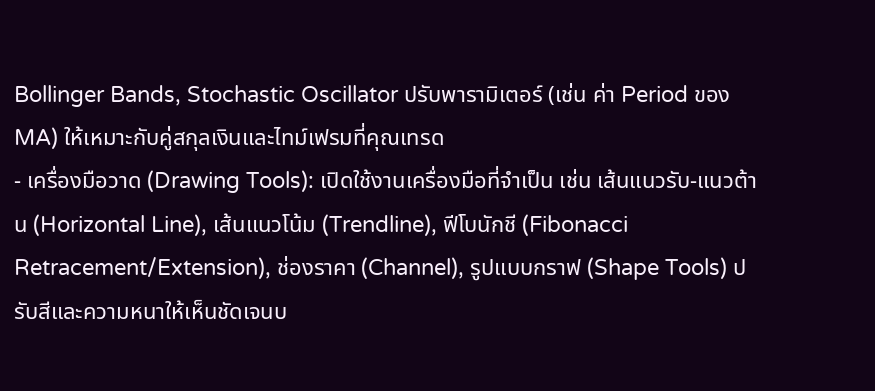Bollinger Bands, Stochastic Oscillator ปรับพารามิเตอร์ (เช่น ค่า Period ของ MA) ให้เหมาะกับคู่สกุลเงินและไทม์เฟรมที่คุณเทรด
- เครื่องมือวาด (Drawing Tools): เปิดใช้งานเครื่องมือที่จำเป็น เช่น เส้นแนวรับ-แนวต้าน (Horizontal Line), เส้นแนวโน้ม (Trendline), ฟีโบนักชี (Fibonacci Retracement/Extension), ช่องราคา (Channel), รูปแบบกราฟ (Shape Tools) ปรับสีและความหนาให้เห็นชัดเจนบ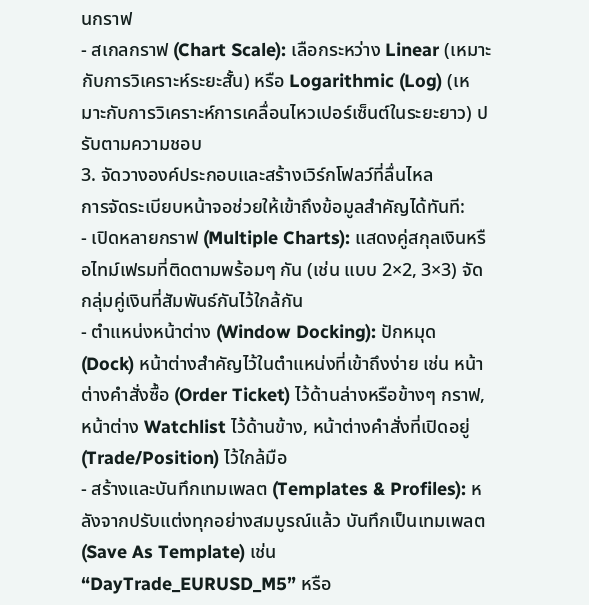นกราฟ
- สเกลกราฟ (Chart Scale): เลือกระหว่าง Linear (เหมาะกับการวิเคราะห์ระยะสั้น) หรือ Logarithmic (Log) (เหมาะกับการวิเคราะห์การเคลื่อนไหวเปอร์เซ็นต์ในระยะยาว) ปรับตามความชอบ
3. จัดวางองค์ประกอบและสร้างเวิร์กโฟลว์ที่ลื่นไหล
การจัดระเบียบหน้าจอช่วยให้เข้าถึงข้อมูลสำคัญได้ทันที:
- เปิดหลายกราฟ (Multiple Charts): แสดงคู่สกุลเงินหรือไทม์เฟรมที่ติดตามพร้อมๆ กัน (เช่น แบบ 2×2, 3×3) จัดกลุ่มคู่เงินที่สัมพันธ์กันไว้ใกล้กัน
- ตำแหน่งหน้าต่าง (Window Docking): ปักหมุด (Dock) หน้าต่างสำคัญไว้ในตำแหน่งที่เข้าถึงง่าย เช่น หน้าต่างคำสั่งซื้อ (Order Ticket) ไว้ด้านล่างหรือข้างๆ กราฟ, หน้าต่าง Watchlist ไว้ด้านข้าง, หน้าต่างคำสั่งที่เปิดอยู่ (Trade/Position) ไว้ใกล้มือ
- สร้างและบันทึกเทมเพลต (Templates & Profiles): หลังจากปรับแต่งทุกอย่างสมบูรณ์แล้ว บันทึกเป็นเทมเพลต (Save As Template) เช่น “DayTrade_EURUSD_M5” หรือ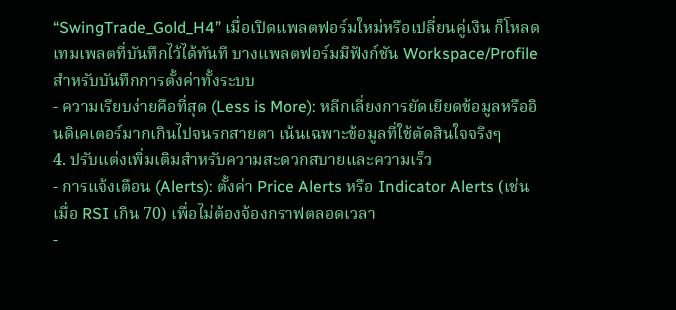“SwingTrade_Gold_H4” เมื่อเปิดแพลตฟอร์มใหม่หรือเปลี่ยนคู่เงิน ก็โหลดเทมเพลตที่บันทึกไว้ได้ทันที บางแพลตฟอร์มมีฟังก์ชัน Workspace/Profile สำหรับบันทึกการตั้งค่าทั้งระบบ
- ความเรียบง่ายคือที่สุด (Less is More): หลีกเลี่ยงการยัดเยียดข้อมูลหรืออินดิเคเตอร์มากเกินไปจนรกสายตา เน้นเฉพาะข้อมูลที่ใช้ตัดสินใจจริงๆ
4. ปรับแต่งเพิ่มเติมสำหรับความสะดวกสบายและความเร็ว
- การแจ้งเตือน (Alerts): ตั้งค่า Price Alerts หรือ Indicator Alerts (เช่น เมื่อ RSI เกิน 70) เพื่อไม่ต้องจ้องกราฟตลอดเวลา
-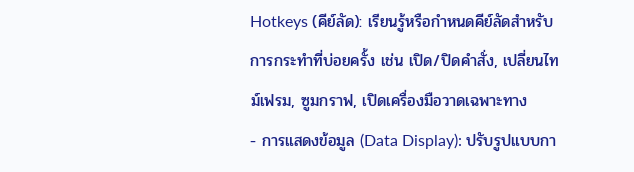Hotkeys (คีย์ลัด): เรียนรู้หรือกำหนดคีย์ลัดสำหรับการกระทำที่บ่อยครั้ง เช่น เปิด/ปิดคำสั่ง, เปลี่ยนไทม์เฟรม, ซูมกราฟ, เปิดเครื่องมือวาดเฉพาะทาง
- การแสดงข้อมูล (Data Display): ปรับรูปแบบกา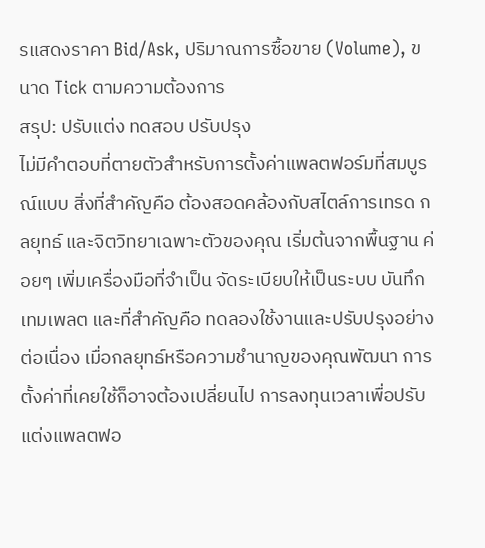รแสดงราคา Bid/Ask, ปริมาณการซื้อขาย (Volume), ขนาด Tick ตามความต้องการ
สรุป: ปรับแต่ง ทดสอบ ปรับปรุง
ไม่มีคำตอบที่ตายตัวสำหรับการตั้งค่าแพลตฟอร์มที่สมบูรณ์แบบ สิ่งที่สำคัญคือ ต้องสอดคล้องกับสไตล์การเทรด กลยุทธ์ และจิตวิทยาเฉพาะตัวของคุณ เริ่มต้นจากพื้นฐาน ค่อยๆ เพิ่มเครื่องมือที่จำเป็น จัดระเบียบให้เป็นระบบ บันทึกเทมเพลต และที่สำคัญคือ ทดลองใช้งานและปรับปรุงอย่างต่อเนื่อง เมื่อกลยุทธ์หรือความชำนาญของคุณพัฒนา การตั้งค่าที่เคยใช้ก็อาจต้องเปลี่ยนไป การลงทุนเวลาเพื่อปรับแต่งแพลตฟอ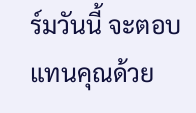ร์มวันนี้ จะตอบแทนคุณด้วย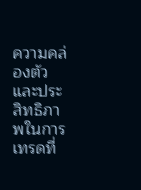ความคล่องตัวและประสิทธิภาพในการเทรดที่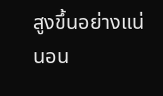สูงขึ้นอย่างแน่นอน